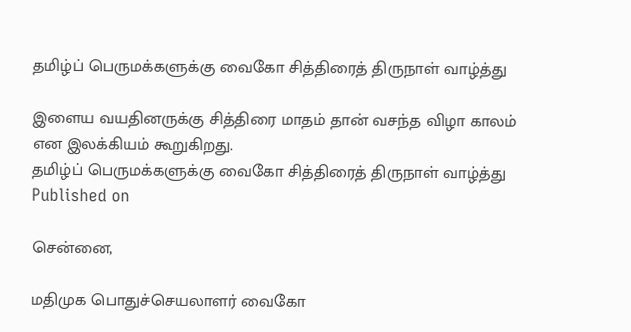தமிழ்ப் பெருமக்களுக்கு வைகோ சித்திரைத் திருநாள் வாழ்த்து

இளைய வயதினருக்கு சித்திரை மாதம் தான் வசந்த விழா காலம் என இலக்கியம் கூறுகிறது.
தமிழ்ப் பெருமக்களுக்கு வைகோ சித்திரைத் திருநாள் வாழ்த்து
Published on

சென்னை,

மதிமுக பொதுச்செயலாளர் வைகோ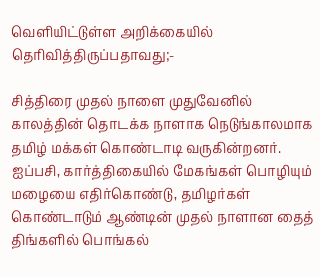வெளியிட்டுள்ள அறிக்கையில் தெரிவித்திருப்பதாவது;-

சித்திரை முதல் நாளை முதுவேனில் காலத்தின் தொடக்க நாளாக நெடுங்காலமாக தமிழ் மக்கள் கொண்டாடி வருகின்றனர். ஐப்பசி, கார்த்திகையில் மேகங்கள் பொழியும் மழையை எதிர்கொண்டு, தமிழர்கள் கொண்டாடும் ஆண்டின் முதல் நாளான தைத் திங்களில் பொங்கல்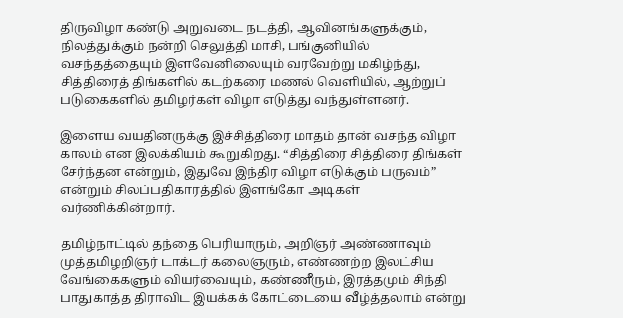திருவிழா கண்டு அறுவடை நடத்தி, ஆவினங்களுக்கும், நிலத்துக்கும் நன்றி செலுத்தி மாசி, பங்குனியில் வசந்தத்தையும் இளவேனிலையும் வரவேற்று மகிழ்ந்து, சித்திரைத் திங்களில் கடற்கரை மணல் வெளியில், ஆற்றுப் படுகைகளில் தமிழர்கள் விழா எடுத்து வந்துள்ளனர்.

இளைய வயதினருக்கு இச்சித்திரை மாதம் தான் வசந்த விழா காலம் என இலக்கியம் கூறுகிறது. “சித்திரை சித்திரை திங்கள் சேர்ந்தன என்றும், இதுவே இந்திர விழா எடுக்கும் பருவம்” என்றும் சிலப்பதிகாரத்தில் இளங்கோ அடிகள் வர்ணிக்கின்றார்.

தமிழ்நாட்டில் தந்தை பெரியாரும், அறிஞர் அண்ணாவும் முத்தமிழறிஞர் டாக்டர் கலைஞரும், எண்ணற்ற இலட்சிய வேங்கைகளும் வியர்வையும், கண்ணீரும், இரத்தமும் சிந்தி பாதுகாத்த திராவிட இயக்கக் கோட்டையை வீழ்த்தலாம் என்று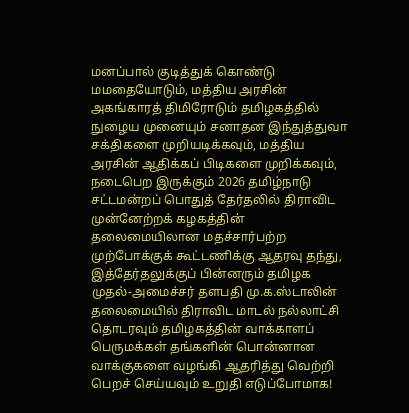மனப்பால் குடித்துக் கொண்டு மமதையோடும், மத்திய அரசின் அகங்காரத் திமிரோடும் தமிழகத்தில் நுழைய முனையும் சனாதன இந்துத்துவா சக்திகளை முறியடிக்கவும், மத்திய அரசின் ஆதிக்கப் பிடிகளை முறிக்கவும், நடைபெற இருக்கும் 2026 தமிழ்நாடு சட்டமன்றப் பொதுத் தேர்தலில் திராவிட முன்னேற்றக் கழகத்தின் தலைமையிலான மதச்சார்பற்ற முற்போக்குக் கூட்டணிக்கு ஆதரவு தந்து, இத்தேர்தலுக்குப் பின்னரும் தமிழக முதல்-அமைச்சர் தளபதி மு.க.ஸ்டாலின் தலைமையில் திராவிட மாடல் நல்லாட்சி தொடரவும் தமிழகத்தின் வாக்காளப் பெருமக்கள் தங்களின் பொன்னான வாக்குகளை வழங்கி ஆதரித்து வெற்றி பெறச் செய்யவும் உறுதி எடுப்போமாக!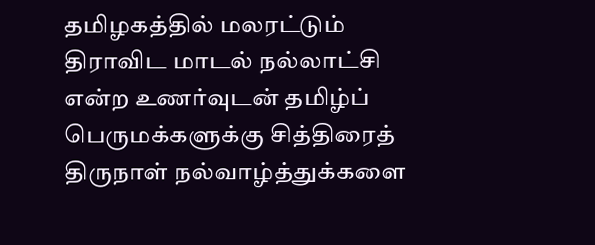தமிழகத்தில் மலரட்டும் திராவிட மாடல் நல்லாட்சி என்ற உணர்வுடன் தமிழ்ப் பெருமக்களுக்கு சித்திரைத் திருநாள் நல்வாழ்த்துக்களை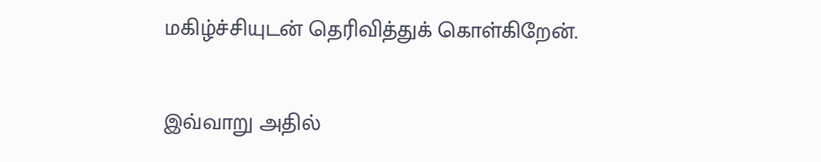மகிழ்ச்சியுடன் தெரிவித்துக் கொள்கிறேன்.

இவ்வாறு அதில்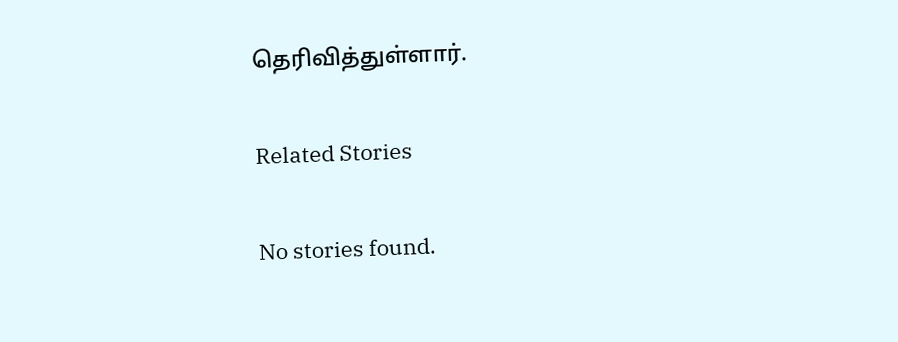தெரிவித்துள்ளார்.

Related Stories

No stories found.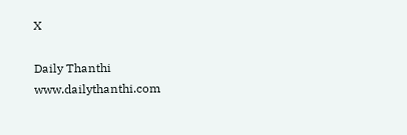X

Daily Thanthi
www.dailythanthi.com